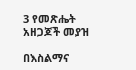3 የመጽሔት አዘጋጆች መያዝ

በእስልማና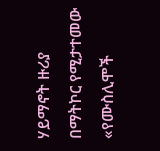ሃይማኖት ዙሪያ በማትኮር የሚታተመው «የሙስሊሞች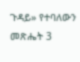ጉዳይ» የተባለውን መጽሔት 3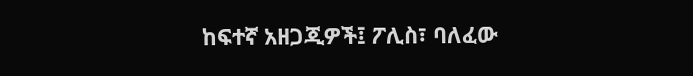ከፍተኛ አዘጋጂዎች፤ ፖሊስ፣ ባለፈው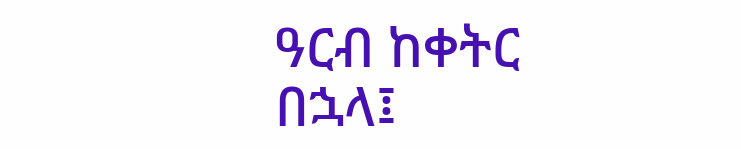ዓርብ ከቀትር በኋላ፤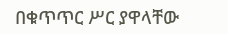በቁጥጥር ሥር ያዋላቸው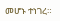መሆኑ ተነገረ።